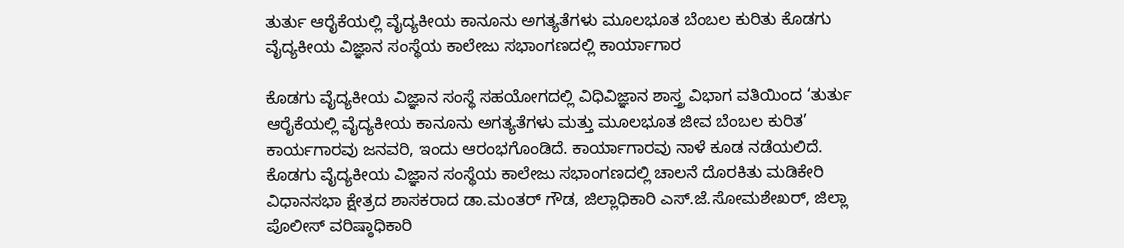ತುರ್ತು ಆರೈಕೆಯಲ್ಲಿ ವೈದ್ಯಕೀಯ ಕಾನೂನು ಅಗತ್ಯತೆಗಳು ಮೂಲಭೂತ ಬೆಂಬಲ ಕುರಿತು ಕೊಡಗು ವೈದ್ಯಕೀಯ ವಿಜ್ಞಾನ ಸಂಸ್ಥೆಯ ಕಾಲೇಜು ಸಭಾಂಗಣದಲ್ಲಿ ಕಾರ್ಯಾಗಾರ

ಕೊಡಗು ವೈದ್ಯಕೀಯ ವಿಜ್ಞಾನ ಸಂಸ್ಥೆ ಸಹಯೋಗದಲ್ಲಿ ವಿಧಿವಿಜ್ಞಾನ ಶಾಸ್ತ್ರ ವಿಭಾಗ ವತಿಯಿಂದ ‘ತುರ್ತು ಆರೈಕೆಯಲ್ಲಿ ವೈದ್ಯಕೀಯ ಕಾನೂನು ಅಗತ್ಯತೆಗಳು ಮತ್ತು ಮೂಲಭೂತ ಜೀವ ಬೆಂಬಲ ಕುರಿತ’ ಕಾರ್ಯಗಾರವು ಜನವರಿ, ಇಂದು ಆರಂಭಗೊಂಡಿದೆ. ಕಾರ್ಯಾಗಾರವು ನಾಳೆ ಕೂಡ ನಡೆಯಲಿದೆ. ಕೊಡಗು ವೈದ್ಯಕೀಯ ವಿಜ್ಞಾನ ಸಂಸ್ಥೆಯ ಕಾಲೇಜು ಸಭಾಂಗಣದಲ್ಲಿ ಚಾಲನೆ ದೊರಕಿತು ಮಡಿಕೇರಿ ವಿಧಾನಸಭಾ ಕ್ಷೇತ್ರದ ಶಾಸಕರಾದ ಡಾ.ಮಂತರ್ ಗೌಡ, ಜಿಲ್ಲಾಧಿಕಾರಿ ಎಸ್.ಜೆ.ಸೋಮಶೇಖರ್, ಜಿಲ್ಲಾ ಪೊಲೀಸ್ ವರಿಷ್ಠಾಧಿಕಾರಿ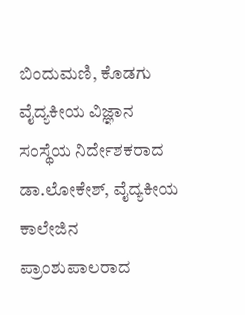ಬಿಂದುಮಣಿ, ಕೊಡಗು ವೈದ್ಯಕೀಯ ವಿಜ್ಞಾನ ಸಂಸ್ಥೆಯ ನಿರ್ದೇಶಕರಾದ ಡಾ.ಲೋಕೇಶ್, ವೈದ್ಯಕೀಯ ಕಾಲೇಜಿನ ಪ್ರಾಂಶುಪಾಲರಾದ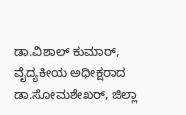ಡಾ.ವಿಶಾಲ್ ಕುಮಾರ್, ವೈದ್ಯಕೀಯ ಅಧೀಕ್ಷರಾದ ಡಾ.ಸೋಮಶೇಖರ್, ಜಿಲ್ಲಾ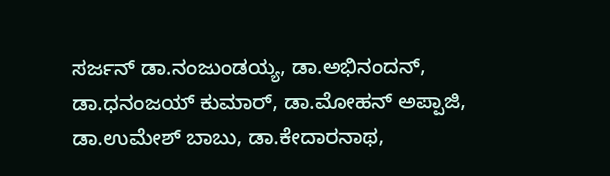ಸರ್ಜನ್ ಡಾ.ನಂಜುಂಡಯ್ಯ, ಡಾ.ಅಭಿನಂದನ್, ಡಾ.ಧನಂಜಯ್ ಕುಮಾರ್, ಡಾ.ಮೋಹನ್ ಅಪ್ಪಾಜಿ, ಡಾ.ಉಮೇಶ್ ಬಾಬು, ಡಾ.ಕೇದಾರನಾಥ,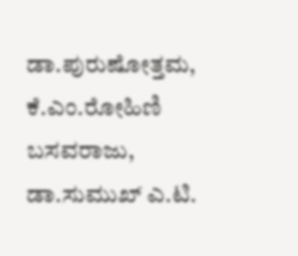ಡಾ.ಪುರುಷೋತ್ತಮ, ಕೆ.ಎಂ.ರೋಹಿಣಿ ಬಸವರಾಜು, ಡಾ.ಸುಮುಖ್ ಎ.ಟಿ.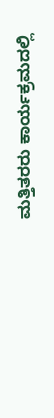ಮತ್ತಿತರರು ಕಾರ್ಯಕ್ರಮದಲ್ಲಿ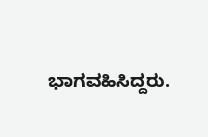ಭಾಗವಹಿಸಿದ್ದರು.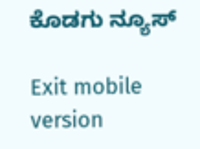ಕೊಡಗು ನ್ಯೂಸ್

Exit mobile version